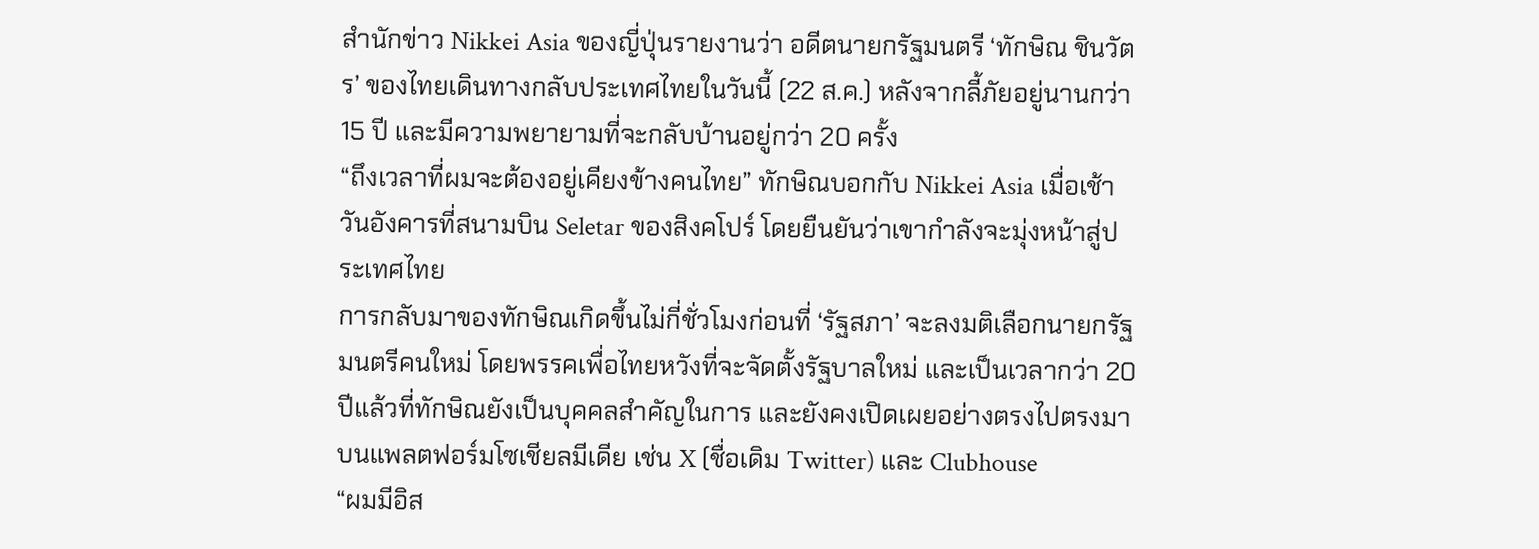สำนักข่าว Nikkei Asia ของญี่ปุ่นรายงานว่า อดีตนายกรัฐมนตรี ‘ทักษิณ ชินวัตร’ ของไทยเดินทางกลับประเทศไทยในวันนี้ (22 ส.ค.) หลังจากลี้ภัยอยู่นานกว่า 15 ปี และมีความพยายามที่จะกลับบ้านอยู่กว่า 20 ครั้ง
“ถึงเวลาที่ผมจะต้องอยู่เคียงข้างคนไทย” ทักษิณบอกกับ Nikkei Asia เมื่อเช้าวันอังคารที่สนามบิน Seletar ของสิงคโปร์ โดยยืนยันว่าเขากำลังจะมุ่งหน้าสู่ประเทศไทย
การกลับมาของทักษิณเกิดขึ้นไม่กี่ชั่วโมงก่อนที่ ‘รัฐสภา’ จะลงมติเลือกนายกรัฐมนตรีคนใหม่ โดยพรรคเพื่อไทยหวังที่จะจัดตั้งรัฐบาลใหม่ และเป็นเวลากว่า 20 ปีแล้วที่ทักษิณยังเป็นบุคคลสำคัญในการ และยังคงเปิดเผยอย่างตรงไปตรงมาบนแพลตฟอร์มโซเชียลมีเดีย เช่น X (ชื่อเดิม Twitter) และ Clubhouse
“ผมมีอิส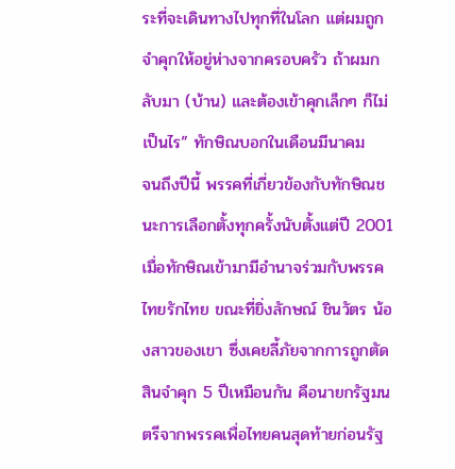ระที่จะเดินทางไปทุกที่ในโลก แต่ผมถูกจำคุกให้อยู่ห่างจากครอบครัว ถ้าผมกลับมา (บ้าน) และต้องเข้าคุกเล็กๆ ก็ไม่เป็นไร” ทักษิณบอกในเดือนมีนาคม
จนถึงปีนี้ พรรคที่เกี่ยวข้องกับทักษิณชนะการเลือกตั้งทุกครั้งนับตั้งแต่ปี 2001 เมื่อทักษิณเข้ามามีอำนาจร่วมกับพรรคไทยรักไทย ขณะที่ยิ่งลักษณ์ ชินวัตร น้องสาวของเขา ซึ่งเคยลี้ภัยจากการถูกตัดสินจำคุก 5 ปีเหมือนกัน คือนายกรัฐมนตรีจากพรรคเพื่อไทยคนสุดท้ายก่อนรัฐ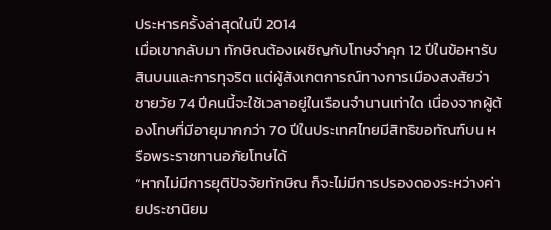ประหารครั้งล่าสุดในปี 2014
เมื่อเขากลับมา ทักษิณต้องเผชิญกับโทษจำคุก 12 ปีในข้อหารับสินบนและการทุจริต แต่ผู้สังเกตการณ์ทางการเมืองสงสัยว่าชายวัย 74 ปีคนนี้จะใช้เวลาอยู่ในเรือนจำนานเท่าใด เนื่องจากผู้ต้องโทษที่มีอายุมากกว่า 70 ปีในประเทศไทยมีสิทธิขอทัณฑ์บน หรือพระราชทานอภัยโทษได้
“หากไม่มีการยุติปัจจัยทักษิณ ก็จะไม่มีการปรองดองระหว่างค่ายประชานิยม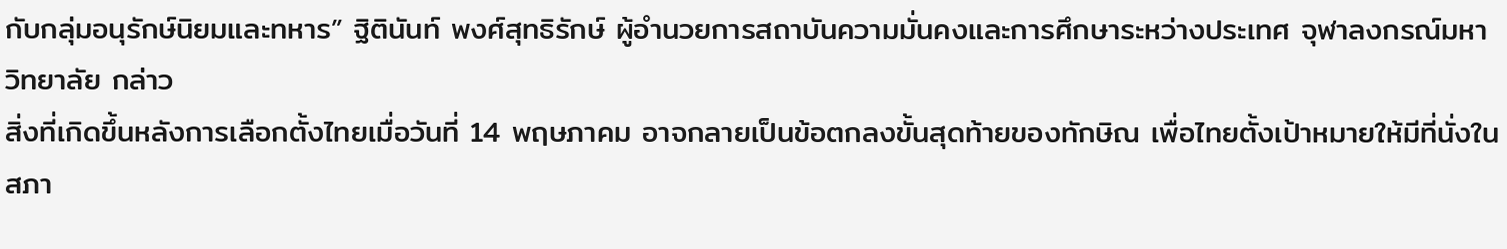กับกลุ่มอนุรักษ์นิยมและทหาร” ฐิตินันท์ พงศ์สุทธิรักษ์ ผู้อำนวยการสถาบันความมั่นคงและการศึกษาระหว่างประเทศ จุฬาลงกรณ์มหาวิทยาลัย กล่าว
สิ่งที่เกิดขึ้นหลังการเลือกตั้งไทยเมื่อวันที่ 14 พฤษภาคม อาจกลายเป็นข้อตกลงขั้นสุดท้ายของทักษิณ เพื่อไทยตั้งเป้าหมายให้มีที่นั่งในสภา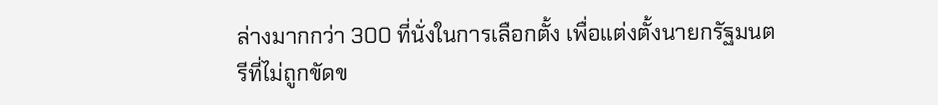ล่างมากกว่า 300 ที่นั่งในการเลือกตั้ง เพื่อแต่งตั้งนายกรัฐมนตรีที่ไม่ถูกขัดข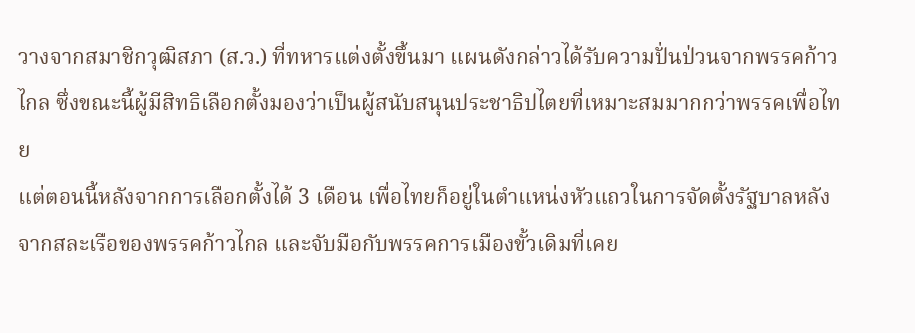วางจากสมาชิกวุฒิสภา (ส.ว.) ที่ทหารแต่งตั้งขึ้นมา แผนดังกล่าวได้รับความปั่นป่วนจากพรรคก้าวไกล ซึ่งขณะนี้ผู้มีสิทธิเลือกตั้งมองว่าเป็นผู้สนับสนุนประชาธิปไตยที่เหมาะสมมากกว่าพรรคเพื่อไทย
แต่ตอนนี้หลังจากการเลือกตั้งได้ 3 เดือน เพื่อไทยก็อยู่ในตำแหน่งหัวแถวในการจัดตั้งรัฐบาลหลังจากสละเรือของพรรคก้าวไกล และจับมือกับพรรคการเมืองขั้วเดิมที่เคย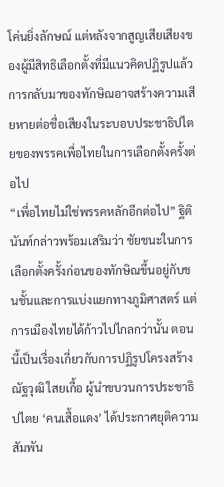โค่นยิ่งลักษณ์ แต่หลังจากสูญเสียเสียงของผู้มีสิทธิเลือกตั้งที่มีแนวคิดปฏิรูปแล้ว การกลับมาของทักษิณอาจสร้างความเสียหายต่อชื่อเสียงในระบอบประชาธิปไตยของพรรคเพื่อไทยในการเลือกตั้งครั้งต่อไป
“เพื่อไทยไม่ใช่พรรคหลักอีกต่อไป” ฐิตินันท์กล่าวพร้อมเสริมว่า ชัยชนะในการเลือกตั้งครั้งก่อนของทักษิณขึ้นอยู่กับชนชั้นและการแบ่งแยกทางภูมิศาสตร์ แต่การเมืองไทยได้ก้าวไปไกลกว่านั้น ตอนนี้เป็นเรื่องเกี่ยวกับการปฏิรูปโครงสร้าง
ณัฐวุฒิ ใสยเกื้อ ผู้นำขบวนการประชาธิปไตย ‘คนเสื้อแดง’ ได้ประกาศยุติความสัมพัน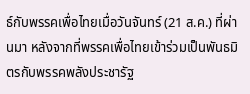ธ์กับพรรคเพื่อไทยเมื่อวันจันทร์ (21 ส.ค.) ที่ผ่านมา หลังจากที่พรรคเพื่อไทยเข้าร่วมเป็นพันธมิตรกับพรรคพลังประชารัฐ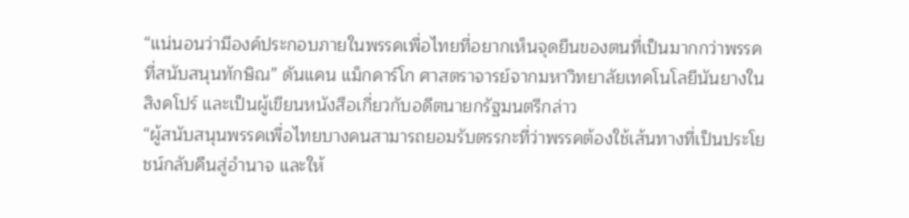“แน่นอนว่ามีองค์ประกอบภายในพรรคเพื่อไทยที่อยากเห็นจุดยืนของตนที่เป็นมากกว่าพรรคที่สนับสนุนทักษิณ” ดันแคน แม็กคาร์โก ศาสตราจารย์จากมหาวิทยาลัยเทคโนโลยีนันยางในสิงคโปร์ และเป็นผู้เขียนหนังสือเกี่ยวกับอดีตนายกรัฐมนตรีกล่าว
“ผู้สนับสนุนพรรคเพื่อไทยบางคนสามารถยอมรับตรรกะที่ว่าพรรคต้องใช้เส้นทางที่เป็นประโยชน์กลับคืนสู่อำนาจ และให้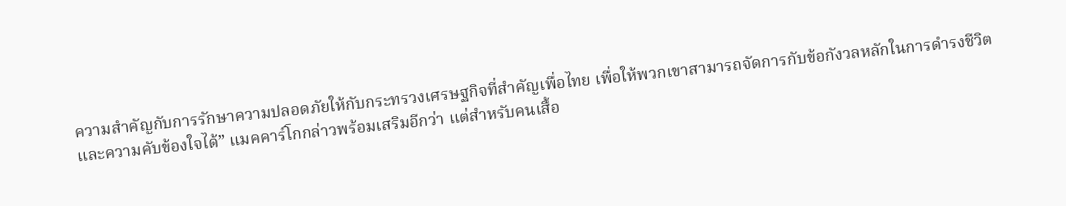ความสำคัญกับการรักษาความปลอดภัยให้กับกระทรวงเศรษฐกิจที่สำคัญเพื่อไทย เพื่อให้พวกเขาสามารถจัดการกับข้อกังวลหลักในการดำรงชีวิตและความคับข้องใจได้” แมคคาร์โกกล่าวพร้อมเสริมอีกว่า แต่สำหรับคนเสื้อ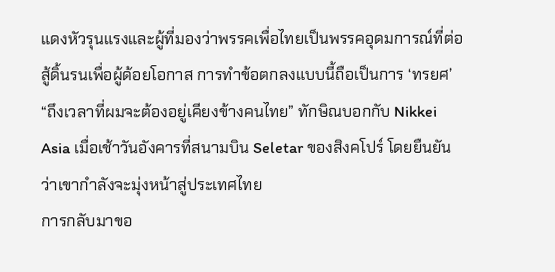แดงหัวรุนแรงและผู้ที่มองว่าพรรคเพื่อไทยเป็นพรรคอุดมการณ์ที่ต่อสู้ดิ้นรนเพื่อผู้ด้อยโอกาส การทำข้อตกลงแบบนี้ถือเป็นการ ‘ทรยศ’
“ถึงเวลาที่ผมจะต้องอยู่เคียงข้างคนไทย” ทักษิณบอกกับ Nikkei Asia เมื่อเช้าวันอังคารที่สนามบิน Seletar ของสิงคโปร์ โดยยืนยันว่าเขากำลังจะมุ่งหน้าสู่ประเทศไทย
การกลับมาขอ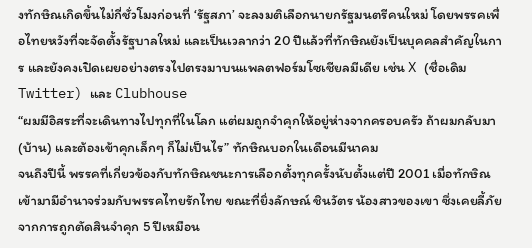งทักษิณเกิดขึ้นไม่กี่ชั่วโมงก่อนที่ ‘รัฐสภา’ จะลงมติเลือกนายกรัฐมนตรีคนใหม่ โดยพรรคเพื่อไทยหวังที่จะจัดตั้งรัฐบาลใหม่ และเป็นเวลากว่า 20 ปีแล้วที่ทักษิณยังเป็นบุคคลสำคัญในการ และยังคงเปิดเผยอย่างตรงไปตรงมาบนแพลตฟอร์มโซเชียลมีเดีย เช่น X (ชื่อเดิม Twitter) และ Clubhouse
“ผมมีอิสระที่จะเดินทางไปทุกที่ในโลก แต่ผมถูกจำคุกให้อยู่ห่างจากครอบครัว ถ้าผมกลับมา (บ้าน) และต้องเข้าคุกเล็กๆ ก็ไม่เป็นไร” ทักษิณบอกในเดือนมีนาคม
จนถึงปีนี้ พรรคที่เกี่ยวข้องกับทักษิณชนะการเลือกตั้งทุกครั้งนับตั้งแต่ปี 2001 เมื่อทักษิณเข้ามามีอำนาจร่วมกับพรรคไทยรักไทย ขณะที่ยิ่งลักษณ์ ชินวัตร น้องสาวของเขา ซึ่งเคยลี้ภัยจากการถูกตัดสินจำคุก 5 ปีเหมือน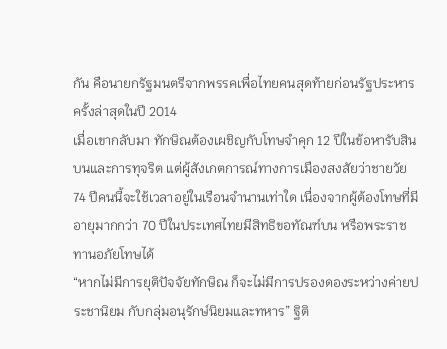กัน คือนายกรัฐมนตรีจากพรรคเพื่อไทยคนสุดท้ายก่อนรัฐประหารครั้งล่าสุดในปี 2014
เมื่อเขากลับมา ทักษิณต้องเผชิญกับโทษจำคุก 12 ปีในข้อหารับสินบนและการทุจริต แต่ผู้สังเกตการณ์ทางการเมืองสงสัยว่าชายวัย 74 ปีคนนี้จะใช้เวลาอยู่ในเรือนจำนานเท่าใด เนื่องจากผู้ต้องโทษที่มีอายุมากกว่า 70 ปีในประเทศไทยมีสิทธิขอทัณฑ์บน หรือพระราชทานอภัยโทษได้
“หากไม่มีการยุติปัจจัยทักษิณ ก็จะไม่มีการปรองดองระหว่างค่ายประชานิยม กับกลุ่มอนุรักษ์นิยมและทหาร” ฐิติ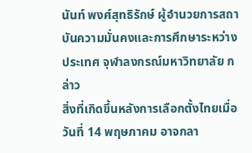นันท์ พงศ์สุทธิรักษ์ ผู้อำนวยการสถาบันความมั่นคงและการศึกษาระหว่างประเทศ จุฬาลงกรณ์มหาวิทยาลัย กล่าว
สิ่งที่เกิดขึ้นหลังการเลือกตั้งไทยเมื่อวันที่ 14 พฤษภาคม อาจกลา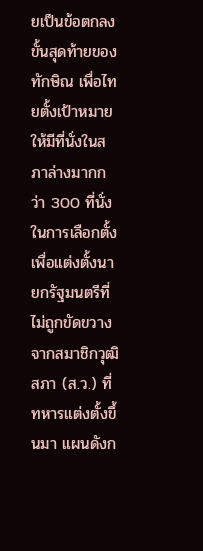ยเป็นข้อตกลงขั้นสุดท้ายของทักษิณ เพื่อไทยตั้งเป้าหมายให้มีที่นั่งในสภาล่างมากกว่า 300 ที่นั่งในการเลือกตั้ง เพื่อแต่งตั้งนายกรัฐมนตรีที่ไม่ถูกขัดขวางจากสมาชิกวุฒิสภา (ส.ว.) ที่ทหารแต่งตั้งขึ้นมา แผนดังก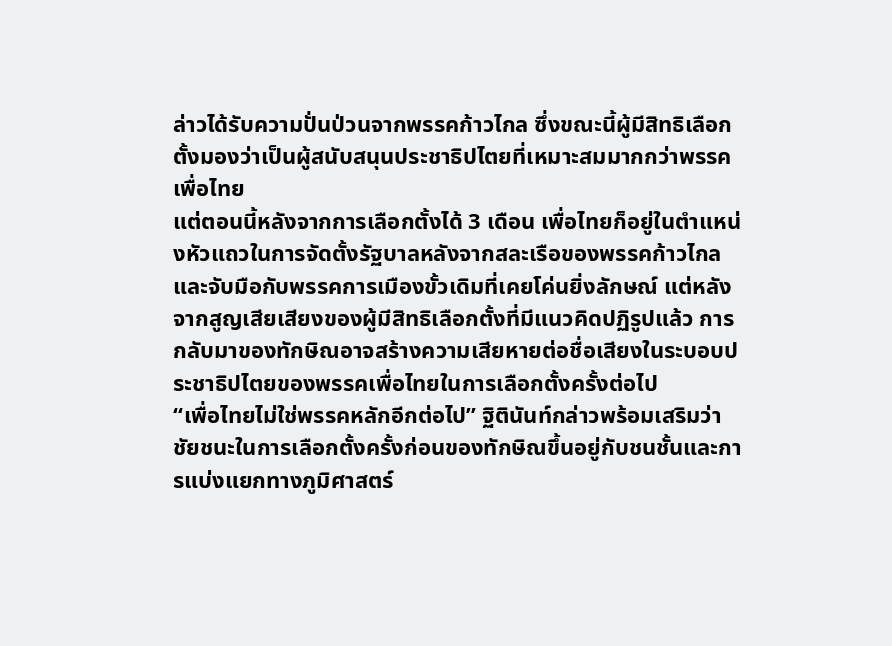ล่าวได้รับความปั่นป่วนจากพรรคก้าวไกล ซึ่งขณะนี้ผู้มีสิทธิเลือกตั้งมองว่าเป็นผู้สนับสนุนประชาธิปไตยที่เหมาะสมมากกว่าพรรคเพื่อไทย
แต่ตอนนี้หลังจากการเลือกตั้งได้ 3 เดือน เพื่อไทยก็อยู่ในตำแหน่งหัวแถวในการจัดตั้งรัฐบาลหลังจากสละเรือของพรรคก้าวไกล และจับมือกับพรรคการเมืองขั้วเดิมที่เคยโค่นยิ่งลักษณ์ แต่หลังจากสูญเสียเสียงของผู้มีสิทธิเลือกตั้งที่มีแนวคิดปฏิรูปแล้ว การกลับมาของทักษิณอาจสร้างความเสียหายต่อชื่อเสียงในระบอบประชาธิปไตยของพรรคเพื่อไทยในการเลือกตั้งครั้งต่อไป
“เพื่อไทยไม่ใช่พรรคหลักอีกต่อไป” ฐิตินันท์กล่าวพร้อมเสริมว่า ชัยชนะในการเลือกตั้งครั้งก่อนของทักษิณขึ้นอยู่กับชนชั้นและการแบ่งแยกทางภูมิศาสตร์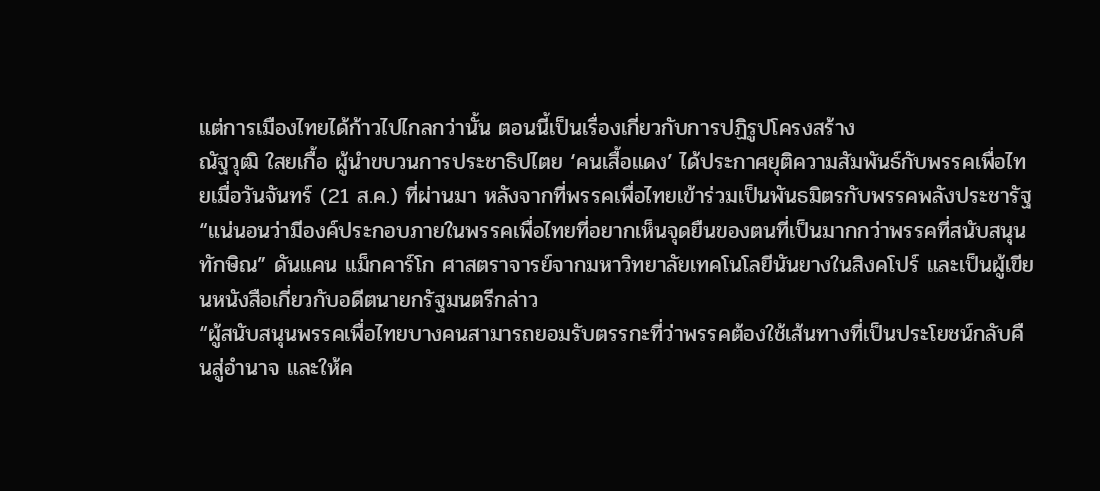แต่การเมืองไทยได้ก้าวไปไกลกว่านั้น ตอนนี้เป็นเรื่องเกี่ยวกับการปฏิรูปโครงสร้าง
ณัฐวุฒิ ใสยเกื้อ ผู้นำขบวนการประชาธิปไตย ‘คนเสื้อแดง’ ได้ประกาศยุติความสัมพันธ์กับพรรคเพื่อไทยเมื่อวันจันทร์ (21 ส.ค.) ที่ผ่านมา หลังจากที่พรรคเพื่อไทยเข้าร่วมเป็นพันธมิตรกับพรรคพลังประชารัฐ
“แน่นอนว่ามีองค์ประกอบภายในพรรคเพื่อไทยที่อยากเห็นจุดยืนของตนที่เป็นมากกว่าพรรคที่สนับสนุนทักษิณ” ดันแคน แม็กคาร์โก ศาสตราจารย์จากมหาวิทยาลัยเทคโนโลยีนันยางในสิงคโปร์ และเป็นผู้เขียนหนังสือเกี่ยวกับอดีตนายกรัฐมนตรีกล่าว
“ผู้สนับสนุนพรรคเพื่อไทยบางคนสามารถยอมรับตรรกะที่ว่าพรรคต้องใช้เส้นทางที่เป็นประโยชน์กลับคืนสู่อำนาจ และให้ค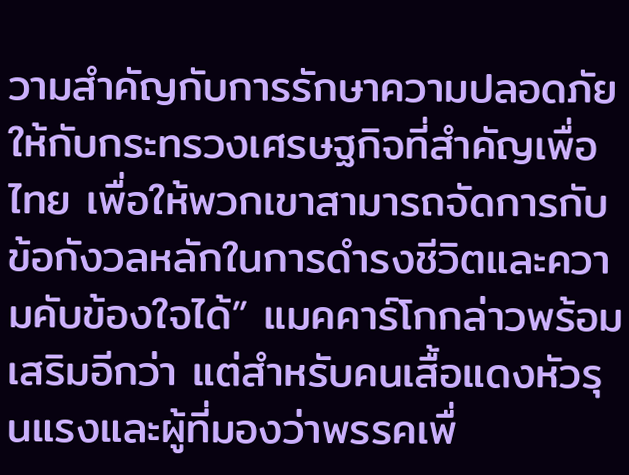วามสำคัญกับการรักษาความปลอดภัยให้กับกระทรวงเศรษฐกิจที่สำคัญเพื่อไทย เพื่อให้พวกเขาสามารถจัดการกับข้อกังวลหลักในการดำรงชีวิตและความคับข้องใจได้” แมคคาร์โกกล่าวพร้อมเสริมอีกว่า แต่สำหรับคนเสื้อแดงหัวรุนแรงและผู้ที่มองว่าพรรคเพื่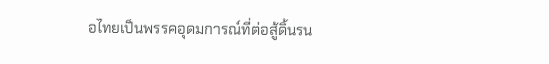อไทยเป็นพรรคอุดมการณ์ที่ต่อสู้ดิ้นรน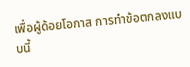เพื่อผู้ด้อยโอกาส การทำข้อตกลงแบบนี้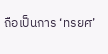ถือเป็นการ ‘ทรยศ’